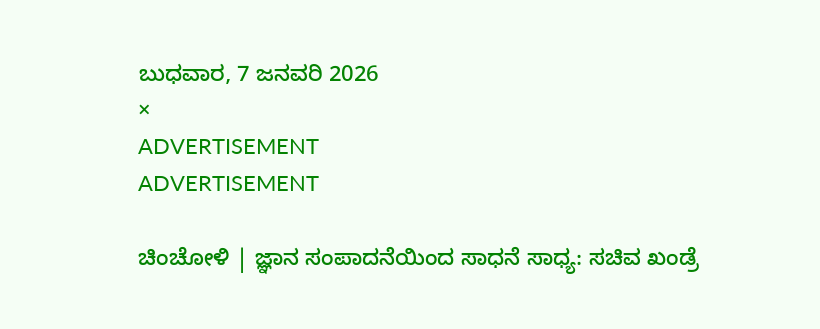ಬುಧವಾರ, 7 ಜನವರಿ 2026
×
ADVERTISEMENT
ADVERTISEMENT

ಚಿಂಚೋಳಿ | ಜ್ಞಾನ ಸಂಪಾದನೆಯಿಂದ ಸಾಧನೆ ಸಾಧ್ಯ: ಸಚಿವ ಖಂಡ್ರೆ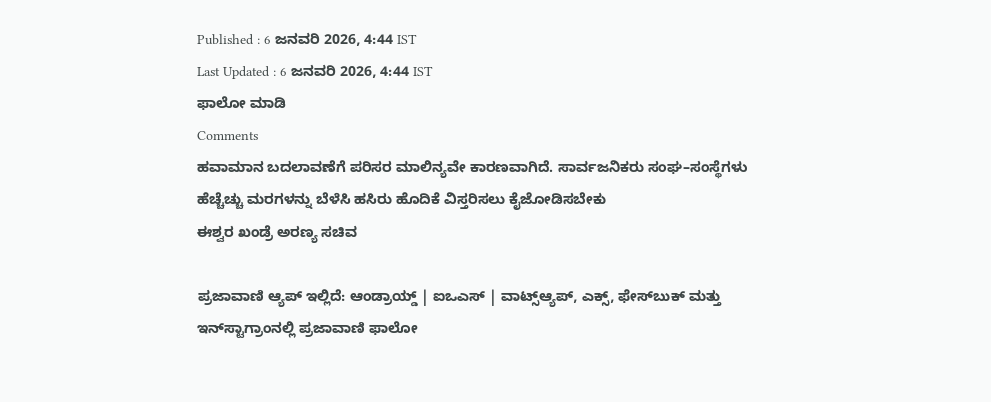Published : 6 ಜನವರಿ 2026, 4:44 IST
Last Updated : 6 ಜನವರಿ 2026, 4:44 IST
ಫಾಲೋ ಮಾಡಿ
Comments
ಹವಾಮಾನ ಬದಲಾವಣೆಗೆ ಪರಿಸರ ಮಾಲಿನ್ಯವೇ ಕಾರಣವಾಗಿದೆ. ಸಾರ್ವಜನಿಕರು ಸಂಘ–ಸಂಸ್ಥೆಗಳು ಹೆಚ್ಚೆಚ್ಚು ಮರಗಳನ್ನು ಬೆಳೆಸಿ ಹಸಿರು ಹೊದಿಕೆ ವಿಸ್ತರಿಸಲು ಕೈಜೋಡಿಸಬೇಕು
ಈಶ್ವರ ಖಂಡ್ರೆ ಅರಣ್ಯ ಸಚಿವ

ಪ್ರಜಾವಾಣಿ ಆ್ಯಪ್ ಇಲ್ಲಿದೆ: ಆಂಡ್ರಾಯ್ಡ್ | ಐಒಎಸ್ | ವಾಟ್ಸ್ಆ್ಯಪ್, ಎಕ್ಸ್, ಫೇಸ್‌ಬುಕ್ ಮತ್ತು ಇನ್‌ಸ್ಟಾಗ್ರಾಂನಲ್ಲಿ ಪ್ರಜಾವಾಣಿ ಫಾಲೋ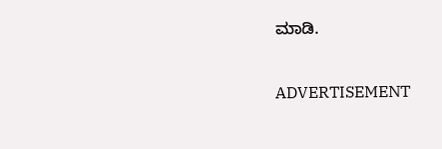ಮಾಡಿ.

ADVERTISEMENT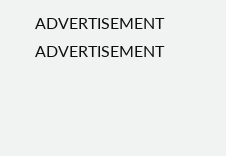ADVERTISEMENT
ADVERTISEMENT